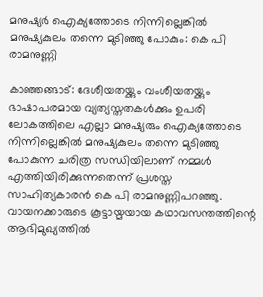മനുഷ്യര്‍ ഐക്യത്തോടെ നിന്നില്ലെങ്കില്‍ മനുഷ്യകുലം തന്നെ മുടിഞ്ഞു പോകും: കെ പി രാമനുണ്ണി

കാഞ്ഞങ്ങാട്: ദേശീയതയ്ക്കും വംശീയതയ്ക്കും ഭാഷാപരമായ വ്യത്യസ്തതകള്‍ക്കും ഉപരി ലോകത്തിലെ എല്ലാ മനുഷ്യരും ഐക്യത്തോടെ നിന്നില്ലെങ്കില്‍ മനുഷ്യകുലം തന്നെ മുടിഞ്ഞു പോകുന്ന ചരിത്ര സന്ധിയിലാണ് നമ്മള്‍ എത്തിയിരിക്കുന്നതെന്ന് പ്രശസ്ത സാഹിത്യകാരന്‍ കെ പി രാമനുണ്ണിപറഞ്ഞു. വായനക്കാരുടെ കൂട്ടായ്മയായ കഥാവസന്തത്തിന്റെ ആഭിമുഖ്യത്തില്‍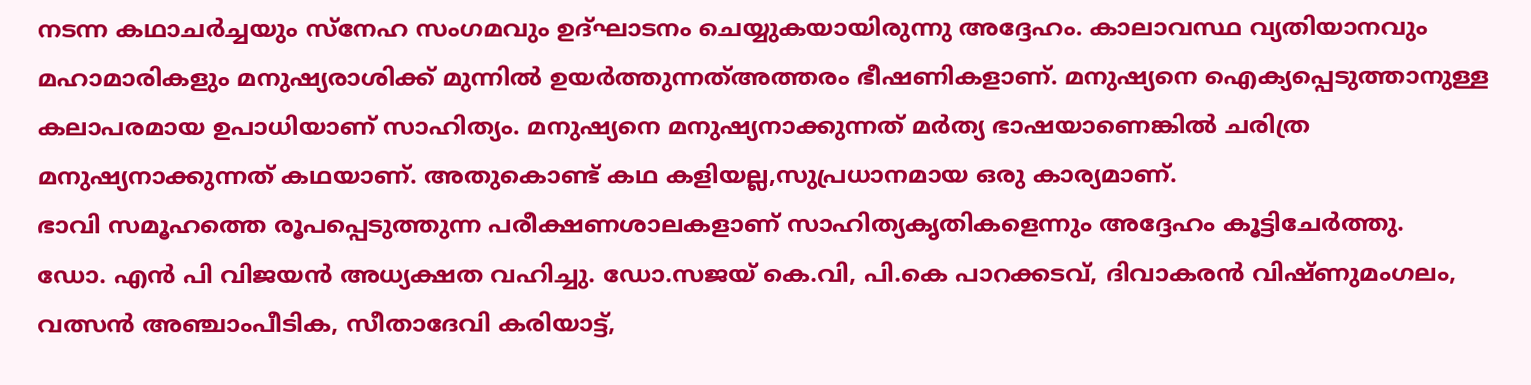നടന്ന കഥാചര്‍ച്ചയും സ്‌നേഹ സംഗമവും ഉദ്ഘാടനം ചെയ്യുകയായിരുന്നു അദ്ദേഹം. കാലാവസ്ഥ വ്യതിയാനവും മഹാമാരികളും മനുഷ്യരാശിക്ക് മുന്നില്‍ ഉയര്‍ത്തുന്നത്അത്തരം ഭീഷണികളാണ്. മനുഷ്യനെ ഐക്യപ്പെടുത്താനുള്ള കലാപരമായ ഉപാധിയാണ് സാഹിത്യം. മനുഷ്യനെ മനുഷ്യനാക്കുന്നത് മര്‍ത്യ ഭാഷയാണെങ്കില്‍ ചരിത്ര മനുഷ്യനാക്കുന്നത് കഥയാണ്. അതുകൊണ്ട് കഥ കളിയല്ല,സുപ്രധാനമായ ഒരു കാര്യമാണ്.
ഭാവി സമൂഹത്തെ രൂപപ്പെടുത്തുന്ന പരീക്ഷണശാലകളാണ് സാഹിത്യകൃതികളെന്നും അദ്ദേഹം കൂട്ടിചേര്‍ത്തു.
ഡോ. എന്‍ പി വിജയന്‍ അധ്യക്ഷത വഹിച്ചു. ഡോ.സജയ് കെ.വി, പി.കെ പാറക്കടവ്, ദിവാകരന്‍ വിഷ്ണുമംഗലം, വത്സന്‍ അഞ്ചാംപീടിക, സീതാദേവി കരിയാട്ട്,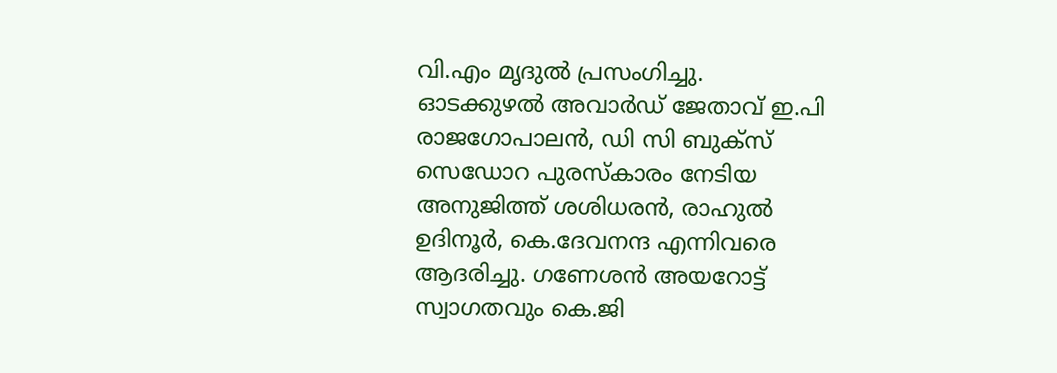വി.എം മൃദുല്‍ പ്രസംഗിച്ചു.
ഓടക്കുഴല്‍ അവാര്‍ഡ് ജേതാവ് ഇ.പി രാജഗോപാലന്‍, ഡി സി ബുക്സ് സെഡോറ പുരസ്‌കാരം നേടിയ അനുജിത്ത് ശശിധരന്‍, രാഹുല്‍ ഉദിനൂര്‍, കെ.ദേവനന്ദ എന്നിവരെ ആദരിച്ചു. ഗണേശന്‍ അയറോട്ട് സ്വാഗതവും കെ.ജി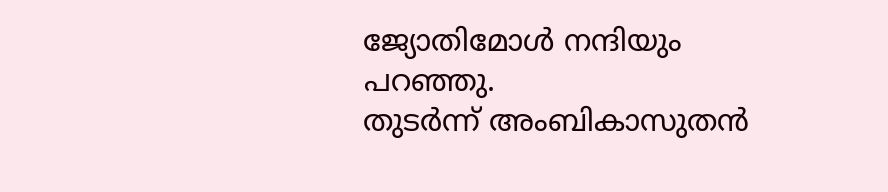ജ്യോതിമോള്‍ നന്ദിയും പറഞ്ഞു.
തുടര്‍ന്ന് അംബികാസുതന്‍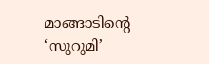മാങ്ങാടിന്റെ ‘സുറുമി’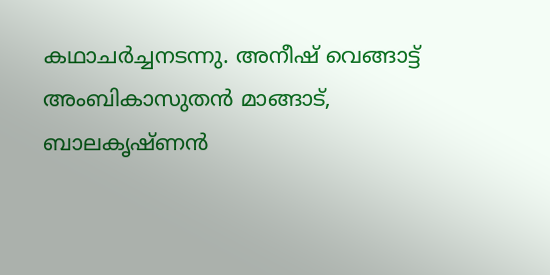കഥാചര്‍ച്ചനടന്നു. അനീഷ് വെങ്ങാട്ട് അംബികാസുതന്‍ മാങ്ങാട്, ബാലകൃഷ്ണന്‍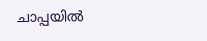ചാപ്പയില്‍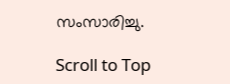സംസാരിച്ചു.

Scroll to Top